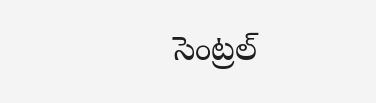సెంట్రల్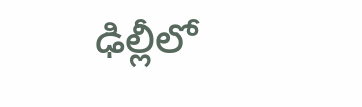ఢిల్లీలో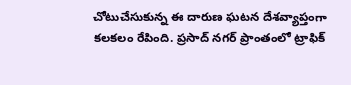చోటుచేసుకున్న ఈ దారుణ ఘటన దేశవ్యాప్తంగా కలకలం రేపింది. ప్రసాద్ నగర్ ప్రాంతంలో ట్రాఫిక్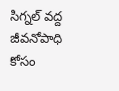సిగ్నల్ వద్ద జీవనోపాధి కోసం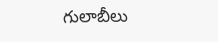గులాబీలు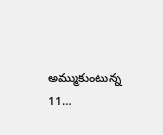అమ్ముకుంటున్న 11…